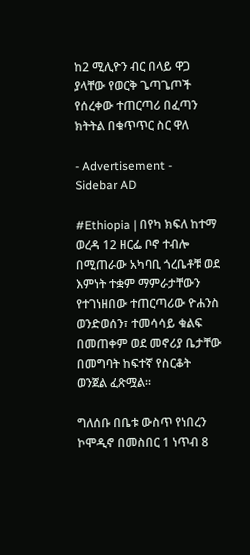ከ2 ሚሊዮን ብር በላይ ዋጋ ያላቸው የወርቅ ጌጣጌጦች የሰረቀው ተጠርጣሪ በፈጣን ክትትል በቁጥጥር ስር ዋለ

- Advertisement -
Sidebar AD

#Ethiopia | በየካ ክፍለ ከተማ ወረዳ 12 ዘርፌ ቦኖ ተብሎ በሚጠራው አካባቢ ጎረቤቶቹ ወደ እምነት ተቋም ማምራታቸውን የተገነዘበው ተጠርጣሪው ዮሐንስ ወንድወሰን፣ ተመሳሳይ ቁልፍ በመጠቀም ወደ መኖሪያ ቤታቸው በመግባት ከፍተኛ የስርቆት ወንጀል ፈጽሟል።

ግለሰቡ በቤቱ ውስጥ የነበረን ኮሞዲኖ በመስበር 1 ነጥብ 8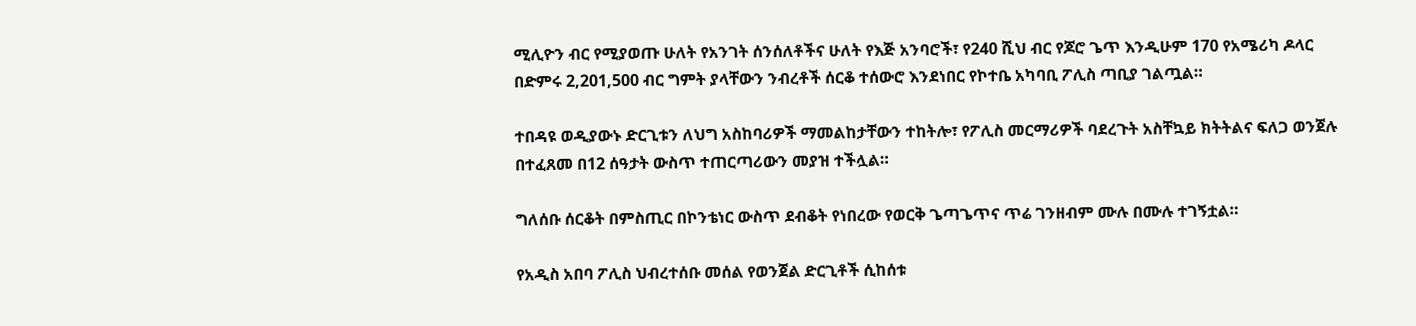ሚሊዮን ብር የሚያወጡ ሁለት የአንገት ሰንሰለቶችና ሁለት የእጅ አንባሮች፣ የ240 ሺህ ብር የጆሮ ጌጥ እንዲሁም 170 የአሜሪካ ዶላር በድምሩ 2,201,500 ብር ግምት ያላቸውን ንብረቶች ሰርቆ ተሰውሮ እንደነበር የኮተቤ አካባቢ ፖሊስ ጣቢያ ገልጧል።

ተበዳዩ ወዲያውኑ ድርጊቱን ለህግ አስከባሪዎች ማመልከታቸውን ተከትሎ፣ የፖሊስ መርማሪዎች ባደረጉት አስቸኳይ ክትትልና ፍለጋ ወንጀሉ በተፈጸመ በ12 ሰዓታት ውስጥ ተጠርጣሪውን መያዝ ተችሏል።

ግለሰቡ ሰርቆት በምስጢር በኮንቴነር ውስጥ ደብቆት የነበረው የወርቅ ጌጣጌጥና ጥሬ ገንዘብም ሙሉ በሙሉ ተገኝቷል።

የአዲስ አበባ ፖሊስ ህብረተሰቡ መሰል የወንጀል ድርጊቶች ሲከሰቱ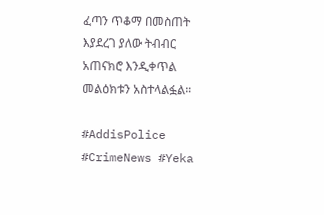ፈጣን ጥቆማ በመስጠት እያደረገ ያለው ትብብር አጠናክሮ እንዲቀጥል መልዕክቱን አስተላልፏል።

#AddisPolice #CrimeNews #Yeka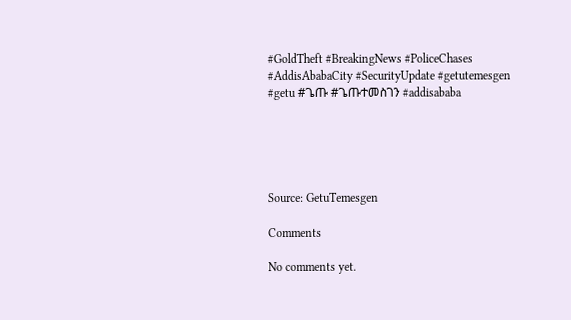#GoldTheft #BreakingNews #PoliceChases #AddisAbabaCity #SecurityUpdate #getutemesgen #getu #ጌጡ #ጌጡተመስገን #addisababa





Source: GetuTemesgen

Comments

No comments yet.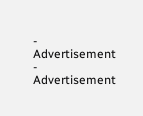- Advertisement -
Advertisement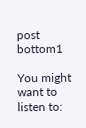post bottom1

You might want to listen to: